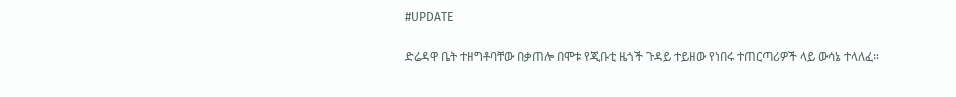#UPDATE

ድሬዳዋ ቤት ተዘግቶባቸው በቃጠሎ በሞቱ የጂቡቲ ዜጎች ጉዳይ ተይዘው የነበሩ ተጠርጣሪዎች ላይ ውሳኔ ተላለፈ።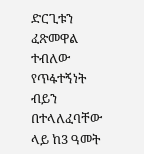ድርጊቱን ፈጽመዋል ተብለው የጥፋተኝነት ብይን በተላለፈባቸው ላይ ከ3 ዓመት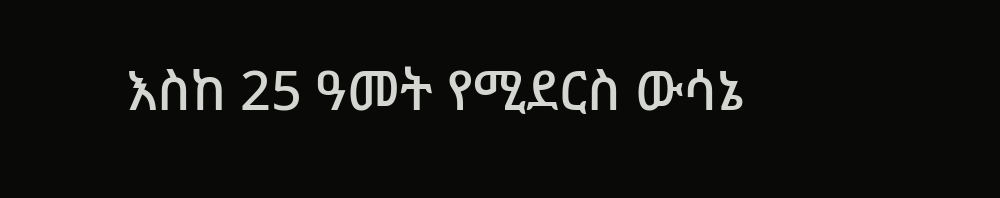እስከ 25 ዓመት የሚደርስ ውሳኔ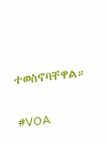ተወስኖባቸዋል።

#VOA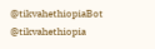@tikvahethiopiaBot @tikvahethiopia